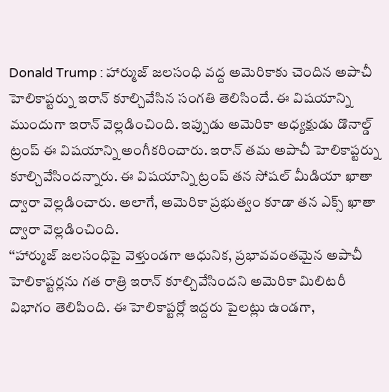Donald Trump : హార్ముజ్ జలసంధి వద్ద అమెరికాకు చెందిన అపాచీ హెలికాప్టర్ను ఇరాన్ కూల్చివేసిన సంగతి తెలిసిందే. ఈ విషయాన్ని ముందుగా ఇరాన్ వెల్లడించింది. ఇప్పుడు అమెరికా అధ్యక్షుడు డొనాల్డ్ ట్రంప్ ఈ విషయాన్ని అంగీకరించారు. ఇరాన్ తమ అపాచీ హెలికాప్టర్ను కూల్చివేసిందన్నారు. ఈ విషయాన్ని ట్రంప్ తన సోషల్ మీడియా ఖాతా ద్వారా వెల్లడించారు. అలాగే, అమెరికా ప్రభుత్వం కూడా తన ఎక్స్ ఖాతా ద్వారా వెల్లడించింది.
‘‘హార్ముజ్ జలసంధిపై వెళ్తుండగా ఆధునిక, ప్రభావవంతమైన అపాచీ హెలికాప్టర్లను గత రాత్రి ఇరాన్ కూల్చివేసిందని అమెరికా మిలిటరీ విభాగం తెలిపింది. ఈ హెలికాప్టర్లో ఇద్దరు పైలట్లు ఉండగా,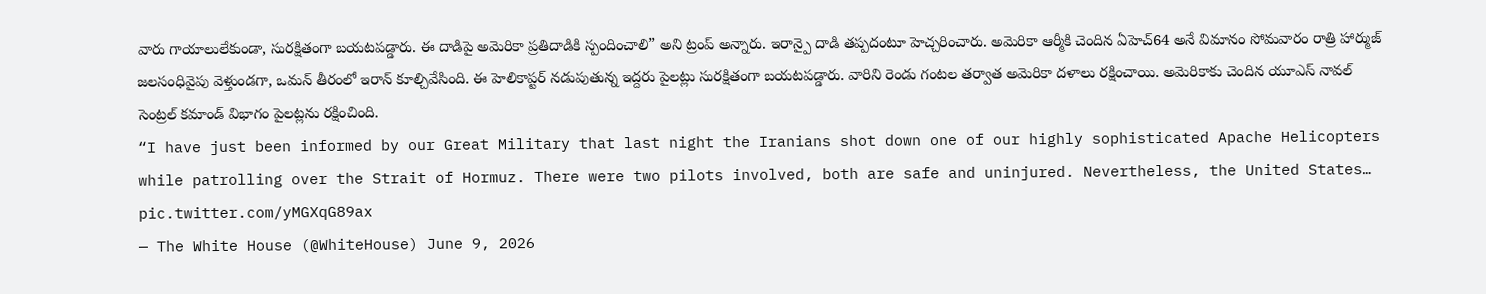వారు గాయాలులేకుండా, సురక్షితంగా బయటపడ్డారు. ఈ దాడిపై అమెరికా ప్రతిదాడికి స్పందించాలి” అని ట్రంప్ అన్నారు. ఇరాన్పై దాడి తప్పదంటూ హెచ్చరించారు. అమెరికా ఆర్మీకి చెందిన ఏహెచ్64 అనే విమానం సోమవారం రాత్రి హార్ముజ్ జలసంధివైపు వెళ్తుండగా, ఒమన్ తీరంలో ఇరాన్ కూల్చివేసింది. ఈ హెలికాప్టర్ నడుపుతున్న ఇద్దరు పైలట్లు సురక్షితంగా బయటపడ్డారు. వారిని రెండు గంటల తర్వాత అమెరికా దళాలు రక్షించాయి. అమెరికాకు చెందిన యూఎస్ నావల్ సెంట్రల్ కమాండ్ విభాగం పైలట్లను రక్షించింది.
“I have just been informed by our Great Military that last night the Iranians shot down one of our highly sophisticated Apache Helicopters while patrolling over the Strait of Hormuz. There were two pilots involved, both are safe and uninjured. Nevertheless, the United States… pic.twitter.com/yMGXqG89ax
— The White House (@WhiteHouse) June 9, 2026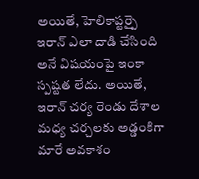అయితే, హెలికాప్టర్పై ఇరాన్ ఎలా దాడి చేసింది అనే విషయంపై ఇంకా స్పష్టత లేదు. అయితే, ఇరాన్ చర్య రెండు దేశాల మధ్య చర్చలకు అడ్డంకిగా మారే అవకాశం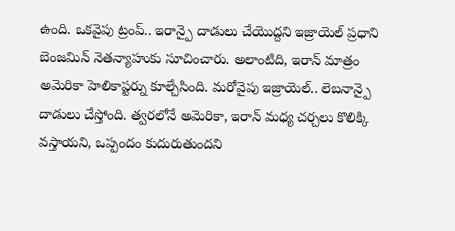ఉంది. ఒకవైపు ట్రంప్.. ఇరాన్పై దాడులు చేయొద్దని ఇజ్రాయెల్ ప్రధాని బెంజమిన్ నెతన్యాహుకు సూచించారు. అలాంటిది, ఇరాన్ మాత్రం అమెరికా హెలికాప్టర్ను కూల్చేసింది. మరోవైపు ఇజ్రాయెల్.. లెబనాన్పై దాడులు చేస్తోంది. త్వరలోనే అమెరికా, ఇరాన్ మధ్య చర్చలు కొలిక్కి వస్తాయని, ఒప్పందం కుదురుతుందని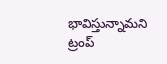భావిస్తున్నామని ట్రంప్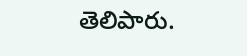తెలిపారు.